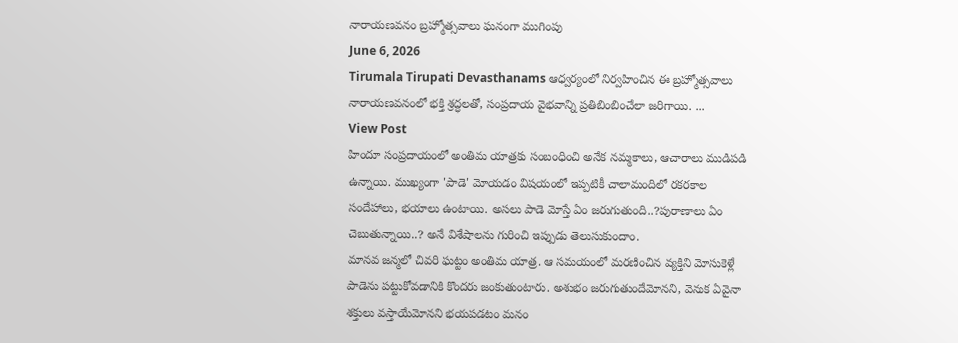నారాయణవనం బ్రహ్మోత్సవాలు ఘనంగా ముగింపు
June 6, 2026
Tirumala Tirupati Devasthanams ఆధ్వర్యంలో నిర్వహించిన ఈ బ్రహ్మోత్సవాలు నారాయణవనంలో భక్తి శ్రద్ధలతో, సంప్రదాయ వైభవాన్ని ప్రతిబింబించేలా జరిగాయి. ...
View Post
హిందూ సంప్రదాయంలో అంతిమ యాత్రకు సంబంధించి అనేక నమ్మకాలు, ఆచారాలు ముడిపడి ఉన్నాయి. ముఖ్యంగా 'పాడె' మోయడం విషయంలో ఇప్పటికీ చాలామందిలో రకరకాల సందేహాలు, భయాలు ఉంటాయి. అసలు పాడె మోస్తే ఏం జరుగుతుంది..?పురాణాలు ఏం చెబుతున్నాయి..? అనే విశేషాలను గురించి ఇప్పుడు తెలుసుకుందాం.
మానవ జన్మలో చివరి ఘట్టం అంతిమ యాత్ర. ఆ సమయంలో మరణించిన వ్యక్తిని మోసుకెళ్లే పాడెను పట్టుకోవడానికి కొందరు జంకుతుంటారు. అశుభం జరుగుతుందేమోనని, వెనుక ఏవైనా శక్తులు వస్తాయేమోనని భయపడటం మనం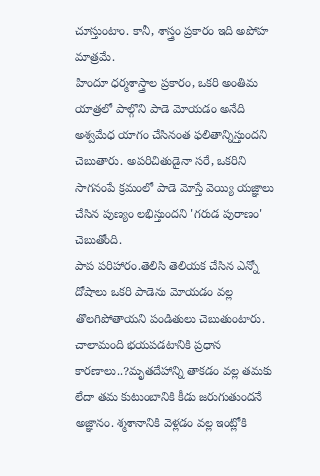చూస్తుంటాం. కానీ, శాస్త్రం ప్రకారం ఇది అపోహ మాత్రమే.
హిందూ ధర్మశాస్త్రాల ప్రకారం, ఒకరి అంతిమ యాత్రలో పాల్గొని పాడె మోయడం అనేది అశ్వమేధ యాగం చేసినంత ఫలితాన్నిస్తుందని చెబుతారు. అపరిచితుడైనా సరే, ఒకరిని సాగనంపే క్రమంలో పాడె మోస్తే వెయ్యి యజ్ఞాలు చేసిన పుణ్యం లభిస్తుందని 'గరుడ పురాణం' చెబుతోంది.
పాప పరిహారం.తెలిసి తెలియక చేసిన ఎన్నో దోషాలు ఒకరి పాడెను మోయడం వల్ల తొలగిపోతాయని పండితులు చెబుతుంటారు.
చాలామంది భయపడటానికి ప్రధాన కారణాలు..?మృతదేహాన్ని తాకడం వల్ల తమకు లేదా తమ కుటుంబానికి కీడు జరుగుతుందనే అజ్ఞానం. శ్మశానానికి వెళ్లడం వల్ల ఇంట్లోకి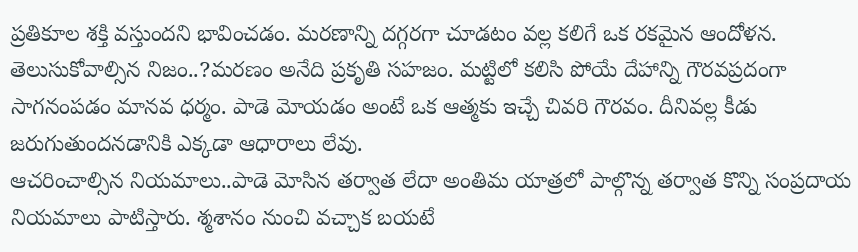ప్రతికూల శక్తి వస్తుందని భావించడం. మరణాన్ని దగ్గరగా చూడటం వల్ల కలిగే ఒక రకమైన ఆందోళన.
తెలుసుకోవాల్సిన నిజం..?మరణం అనేది ప్రకృతి సహజం. మట్టిలో కలిసి పోయే దేహాన్ని గౌరవప్రదంగా సాగనంపడం మానవ ధర్మం. పాడె మోయడం అంటే ఒక ఆత్మకు ఇచ్చే చివరి గౌరవం. దీనివల్ల కీడు జరుగుతుందనడానికి ఎక్కడా ఆధారాలు లేవు.
ఆచరించాల్సిన నియమాలు..పాడె మోసిన తర్వాత లేదా అంతిమ యాత్రలో పాల్గొన్న తర్వాత కొన్ని సంప్రదాయ నియమాలు పాటిస్తారు. శ్మశానం నుంచి వచ్చాక బయటే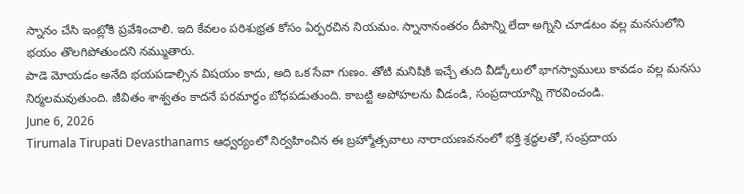స్నానం చేసి ఇంట్లోకి ప్రవేశించాలి. ఇది కేవలం పరిశుభ్రత కోసం ఏర్పరచిన నియమం. స్నానానంతరం దీపాన్ని లేదా అగ్నిని చూడటం వల్ల మనసులోని భయం తొలగిపోతుందని నమ్ముతారు.
పాడె మోయడం అనేది భయపడాల్సిన విషయం కాదు, అది ఒక సేవా గుణం. తోటి మనిషికి ఇచ్చే తుది వీడ్కోలులో భాగస్వాములు కావడం వల్ల మనసు నిర్మలమవుతుంది. జీవితం శాశ్వతం కాదనే పరమార్థం బోధపడుతుంది. కాబట్టి అపోహలను వీడండి, సంప్రదాయాన్ని గౌరవించండి.
June 6, 2026
Tirumala Tirupati Devasthanams ఆధ్వర్యంలో నిర్వహించిన ఈ బ్రహ్మోత్సవాలు నారాయణవనంలో భక్తి శ్రద్ధలతో, సంప్రదాయ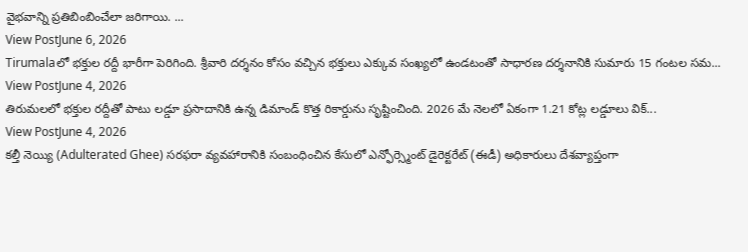వైభవాన్ని ప్రతిబింబించేలా జరిగాయి. ...
View PostJune 6, 2026
Tirumalaలో భక్తుల రద్దీ భారీగా పెరిగింది. శ్రీవారి దర్శనం కోసం వచ్చిన భక్తులు ఎక్కువ సంఖ్యలో ఉండటంతో సాధారణ దర్శనానికి సుమారు 15 గంటల సమ...
View PostJune 4, 2026
తిరుమలలో భక్తుల రద్దీతో పాటు లడ్డూ ప్రసాదానికి ఉన్న డిమాండ్ కొత్త రికార్డును సృష్టించింది. 2026 మే నెలలో ఏకంగా 1.21 కోట్ల లడ్డూలు విక్...
View PostJune 4, 2026
కల్తీ నెయ్యి (Adulterated Ghee) సరఫరా వ్యవహారానికి సంబంధించిన కేసులో ఎన్ఫోర్స్మెంట్ డైరెక్టరేట్ (ఈడీ) అధికారులు దేశవ్యాప్తంగా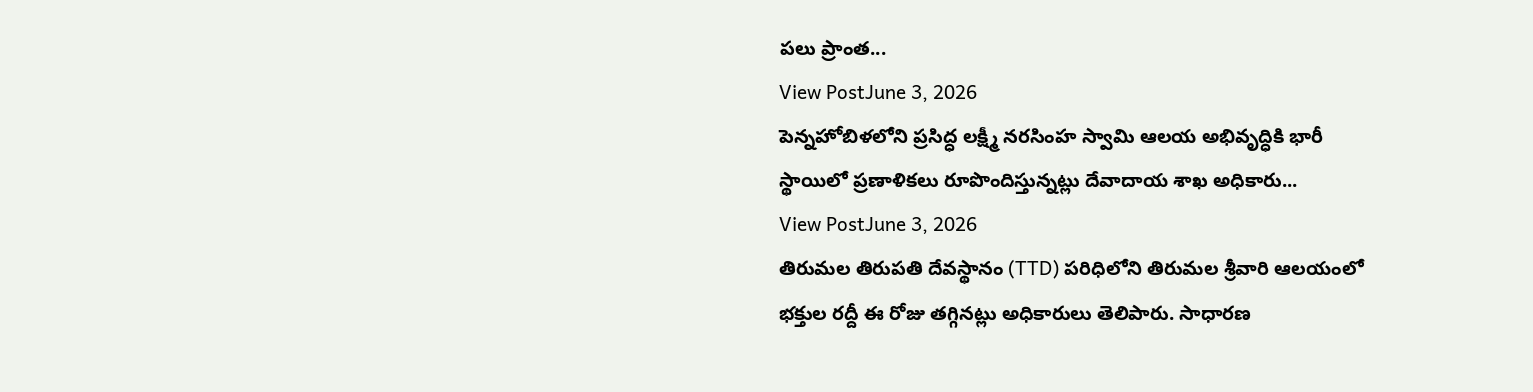పలు ప్రాంత...
View PostJune 3, 2026
పెన్నహోబిళలోని ప్రసిద్ధ లక్ష్మీ నరసింహ స్వామి ఆలయ అభివృద్ధికి భారీ స్థాయిలో ప్రణాళికలు రూపొందిస్తున్నట్లు దేవాదాయ శాఖ అధికారు...
View PostJune 3, 2026
తిరుమల తిరుపతి దేవస్థానం (TTD) పరిధిలోని తిరుమల శ్రీవారి ఆలయంలో భక్తుల రద్దీ ఈ రోజు తగ్గినట్లు అధికారులు తెలిపారు. సాధారణ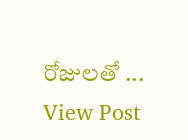రోజులతో ...
View Post